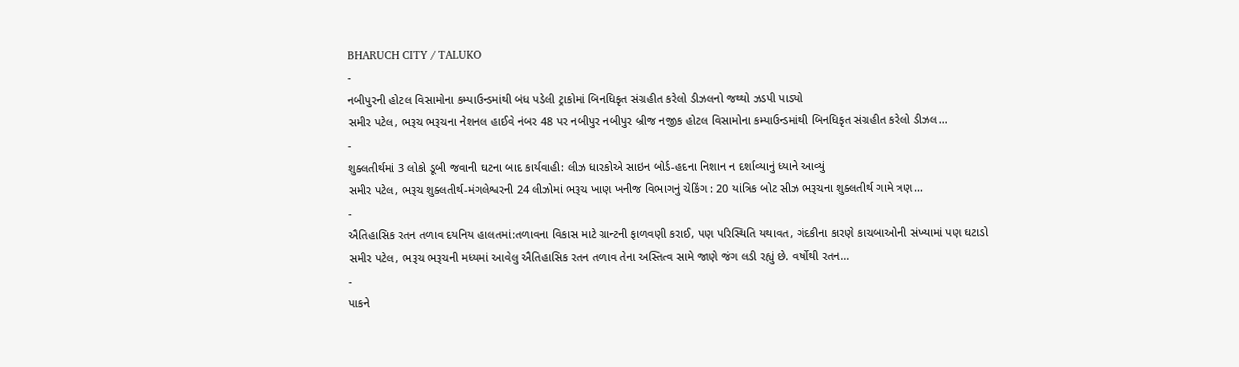BHARUCH CITY / TALUKO
-
નબીપુરની હોટલ વિસામોના કમ્પાઉન્ડમાંથી બંધ પડેલી ટ્રાકોમાં બિનધિકૃત સંગ્રહીત કરેલો ડીઝલનો જથ્થો ઝડપી પાડ્યો
સમીર પટેલ, ભરૂચ ભરૂચના નેશનલ હાઈવે નંબર 48 પર નબીપુર નબીપુર બ્રીજ નજીક હોટલ વિસામોના કમ્પાઉન્ડમાંથી બિનધિકૃત સંગ્રહીત કરેલો ડીઝલ…
-
શુક્લતીર્થમાં 3 લોકો ડૂબી જવાની ઘટના બાદ કાર્યવાહી: લીઝ ધારકોએ સાઇન બોર્ડ-હદના નિશાન ન દર્શાવ્યાનું ધ્યાને આવ્યું
સમીર પટેલ, ભરૂચ શુક્લતીર્થ-મંગલેશ્વરની 24 લીઝોમાં ભરૂચ ખાણ ખનીજ વિભાગનું ચેકિંગ : 20 યાંત્રિક બોટ સીઝ ભરૂચના શુક્લતીર્થ ગામે ત્રણ…
-
ઐતિહાસિક રતન તળાવ દયનિય હાલતમાં:તળાવના વિકાસ માટે ગ્રાન્ટની ફાળવણી કરાઈ, પણ પરિસ્થિતિ યથાવત, ગંદકીના કારણે કાચબાઓની સંખ્યામાં પણ ઘટાડો
સમીર પટેલ, ભરૂચ ભરૂચની મધ્યમાં આવેલુ ઐતિહાસિક રતન તળાવ તેના અસ્તિત્વ સામે જાણે જંગ લડી રહ્યું છે. વર્ષોથી રતન…
-
પાકને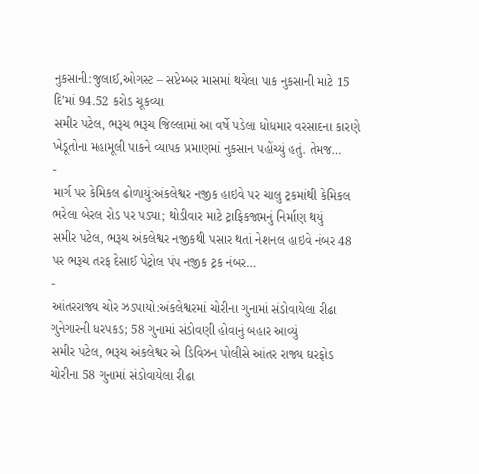નુકસાની:જુલાઈ,ઓગસ્ટ – સપ્ટેમ્બર માસમાં થયેલા પાક નુકસાની માટે 15 દિ’માં 94.52 કરોડ ચૂકવ્યા
સમીર પટેલ, ભરૂચ ભરૂચ જિલ્લામાં આ વર્ષે પડેલા ધોધમાર વરસાદના કારણે ખેડૂતોના મહામૂલી પાકને વ્યાપક પ્રમાણમાં નુકસાન પહોંચ્યું હતું. તેમજ…
-
માર્ગ પર કેમિકલ ઢોળાયું:અંકલેશ્વર નજીક હાઇવે પર ચાલુ ટ્રકમાંથી કેમિકલ ભરેલા બેરલ રોડ પર પડ્યા; થોડીવાર માટે ટ્રાફિકજામનું નિર્માણ થયું
સમીર પટેલ, ભરૂચ અંકલેશ્વર નજીકથી પસાર થતાં નેશનલ હાઇવે નંબર 48 પર ભરૂચ તરફ દેસાઈ પેટ્રોલ પંપ નજીક ટ્રક નંબર…
-
આંતરરાજ્ય ચોર ઝડપાયો:અંકલેશ્વરમાં ચોરીના ગુનામાં સંડોવાયેલા રીઢા ગુનેગારની ધરપકડ; 58 ગુનામાં સંડોવણી હોવાનું બહાર આવ્યું
સમીર પટેલ, ભરૂચ અંકલેશ્વર એ ડિવિઝન પોલીસે આંતર રાજ્ય ઘરફોડ ચોરીના 58 ગુનામાં સંડોવાયેલા રીઢા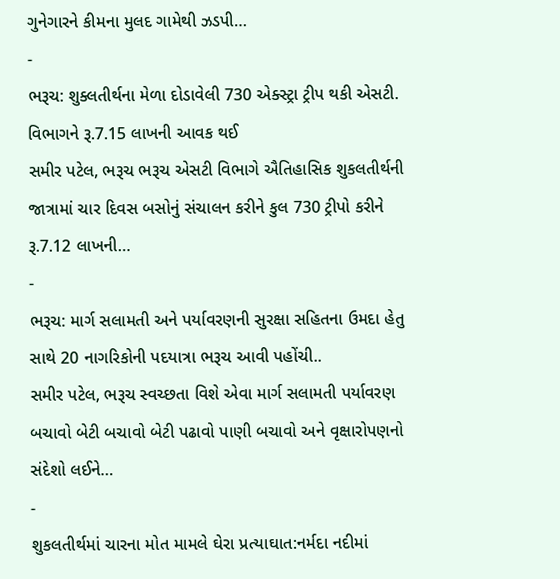ગુનેગારને કીમના મુલદ ગામેથી ઝડપી…
-
ભરૂચ: શુક્લતીર્થના મેળા દોડાવેલી 730 એક્સ્ટ્રા ટ્રીપ થકી એસટી. વિભાગને રૂ.7.15 લાખની આવક થઈ
સમીર પટેલ, ભરૂચ ભરૂચ એસટી વિભાગે ઐતિહાસિક શુકલતીર્થની જાત્રામાં ચાર દિવસ બસોનું સંચાલન કરીને કુલ 730 ટ્રીપો કરીને રૂ.7.12 લાખની…
-
ભરૂચ: માર્ગ સલામતી અને પર્યાવરણની સુરક્ષા સહિતના ઉમદા હેતુ સાથે 20 નાગરિકોની પદયાત્રા ભરૂચ આવી પહોંચી..
સમીર પટેલ, ભરૂચ સ્વચ્છતા વિશે એવા માર્ગ સલામતી પર્યાવરણ બચાવો બેટી બચાવો બેટી પઢાવો પાણી બચાવો અને વૃક્ષારોપણનો સંદેશો લઈને…
-
શુકલતીર્થમાં ચારના મોત મામલે ઘેરા પ્રત્યાઘાત:નર્મદા નદીમાં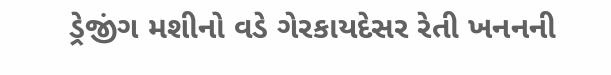ડ્રેજીંગ મશીનો વડે ગેરકાયદેસર રેતી ખનનની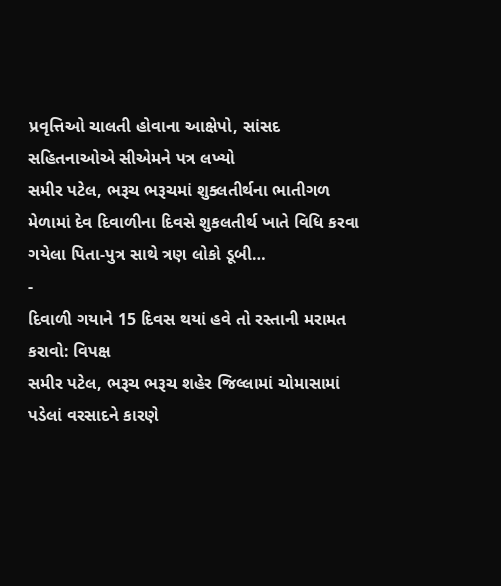પ્રવૃત્તિઓ ચાલતી હોવાના આક્ષેપો, સાંસદ સહિતનાઓએ સીએમને પત્ર લખ્યો
સમીર પટેલ, ભરૂચ ભરૂચમાં શુક્લતીર્થના ભાતીગળ મેળામાં દેવ દિવાળીના દિવસે શુકલતીર્થ ખાતે વિધિ કરવા ગયેલા પિતા-પુત્ર સાથે ત્રણ લોકો ડૂબી…
-
દિવાળી ગયાને 15 દિવસ થયાં હવે તો રસ્તાની મરામત કરાવો: વિપક્ષ
સમીર પટેલ, ભરૂચ ભરૂચ શહેર જિલ્લામાં ચોમાસામાં પડેલાં વરસાદને કારણે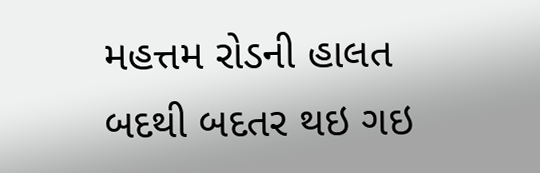મહત્તમ રોડની હાલત બદથી બદતર થઇ ગઇ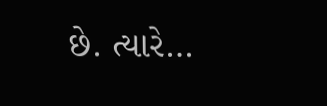છે. ત્યારે…